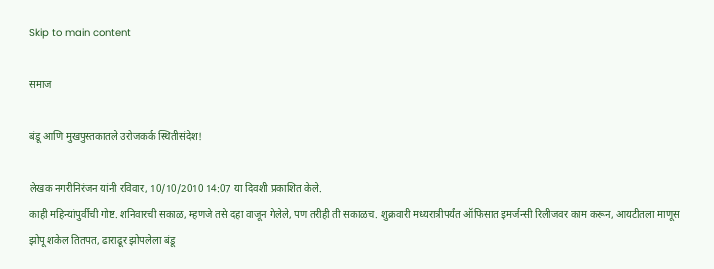Skip to main content

समाज

बंडू आणि मुखपुस्तकातले उरोजकर्क स्थितीसंदेश!

लेखक नगरीनिरंजन यांनी रविवार, 10/10/2010 14:07 या दिवशी प्रकाशित केले.
काही महिन्यांपुर्वीची गोष्ट. शनिवारची सकाळ, म्हणजे तसे दहा वाजून गेलेले, पण तरीही ती सकाळच. शुक्रवारी मध्यरात्रीपर्यंत ऑफिसात इमर्जन्सी रिलीजवर काम करून, आयटीतला माणूस झोपू शकेल तितपत, ढाराढूर झोपलेला बंडू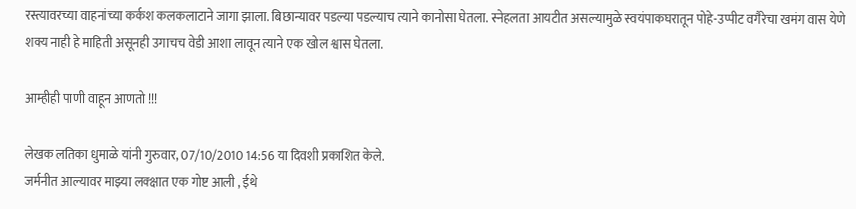रस्त्यावरच्या वाहनांच्या कर्कश कलकलाटाने जागा झाला. बिछान्यावर पडल्या पडल्याच त्याने कानोसा घेतला. स्नेहलता आयटीत असल्यामुळे स्वयंपाकघरातून पोहे-उप्पीट वगैरेचा खमंग वास येणे शक्य नाही हे माहिती असूनही उगाचच वेडी आशा लावून त्याने एक खोल श्वास घेतला.

आम्हीही पाणी वाहून आणतो !!!

लेखक लतिका धुमाळे यांनी गुरुवार, 07/10/2010 14:56 या दिवशी प्रकाशित केले.
जर्मनीत आल्यावर माझ्या लक्क्षात एक गोष्ट आली , ईथे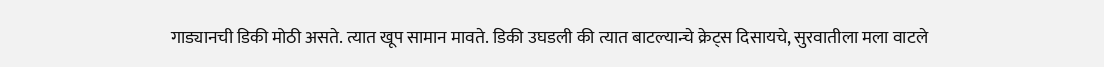गाड्यानची डिकी मोठी असते. त्यात खूप सामान मावते. डिकी उघडली की त्यात बाटल्यान्चे क्रेट्स दिसायचे, सुरवातीला मला वाटले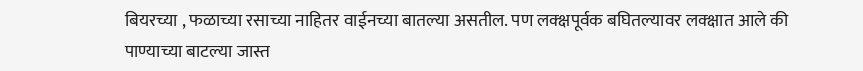बियरच्या , फळाच्या रसाच्या नाहितर वाईनच्या बातल्या असतील. पण लक्क्षपूर्वक बघितल्यावर लक्क्षात आले की पाण्याच्या बाटल्या जास्त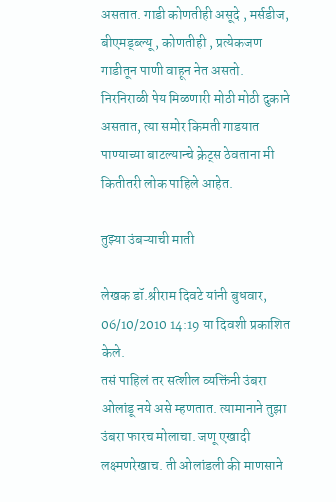असतात. गाडी कोणतीही असूदे , मर्सडीज, बीएमड्ब्ल्यू , कोणतीही , प्रत्येकजण गाडीतून पाणी वाहून नेत असतो. निरनिराळी पेय मिळणारी मोठी मोठी दुकाने असतात, त्या समोर किमती गाडयात पाण्याच्या बाटल्यान्चे क्रेट्स ठेवताना मी कितीतरी लोक पाहिले आहेत.

तुझ्या उंबऱ्याची माती

लेखक डॉ.श्रीराम दिवटे यांनी बुधवार, 06/10/2010 14:19 या दिवशी प्रकाशित केले.
तसं पाहिलं तर सत्शील व्यक्तिंनी उंबरा ओलांडू नये असे म्हणतात. त्यामानाने तुझा उंबरा फारच मोलाचा. जणू एखादी लक्ष्मणरेखाच. ती ओलांडली की माणसाने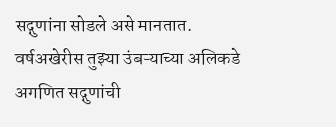सद्गुणांना सोडले असे मानतात. वर्षअखेरीस तुझ्या उंबऱ्‍याच्या अलिकडे अगणित सद्गुणांची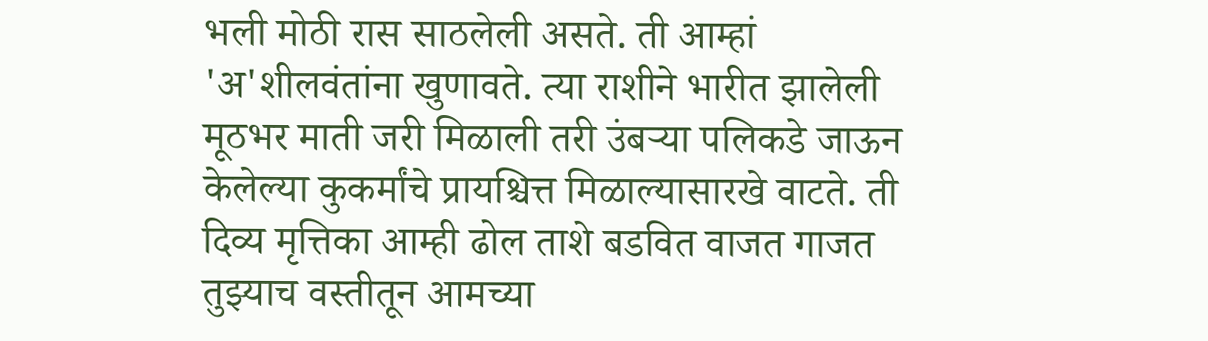भली मोठी रास साठलेली असते. ती आम्हां 'अ'शीलवंतांना खुणावते. त्या राशीने भारीत झालेली मूठभर माती जरी मिळाली तरी उंबऱ्‍या पलिकडे जाऊन केलेल्या कुकर्मांचे प्रायश्चित्त मिळाल्यासारखे वाटते. ती दिव्य मृत्तिका आम्ही ढोल ताशे बडवित वाजत गाजत तुझ्याच वस्तीतून आमच्या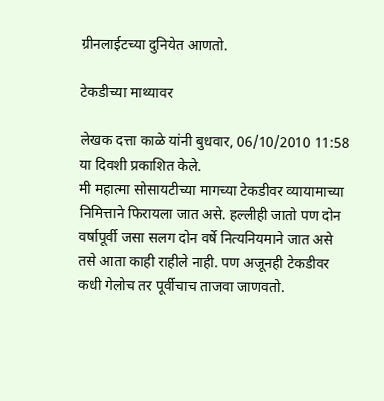ग्रीनलाईटच्या दुनियेत आणतो.

टेकडीच्या माथ्यावर

लेखक दत्ता काळे यांनी बुधवार, 06/10/2010 11:58 या दिवशी प्रकाशित केले.
मी महात्मा सोसायटीच्या मागच्या टेकडीवर व्यायामाच्या निमित्ताने फिरायला जात असे. हल्लीही जातो पण दोन वर्षापूर्वी जसा सलग दोन वर्षे नित्यनियमाने जात असे तसे आता काही राहीले नाही. पण अजूनही टेकडीवर कधी गेलोच तर पूर्वीचाच ताजवा जाणवतो.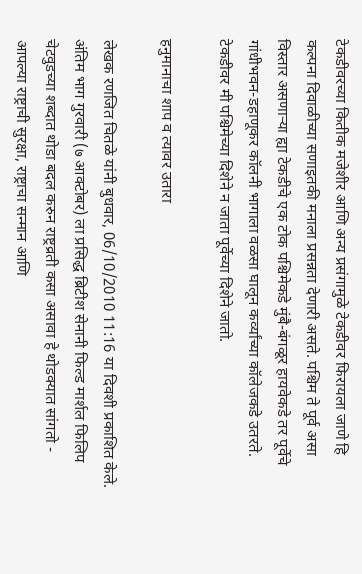टेकडीवरच्या कितीक मजेशीर आणि अन्य प्रसंगामुळे टेकडीवर फिरायला जाणे हि कल्पना दिवाळीच्या सणाइतकी मनाला प्रसन्नता देणारी असते. पश्चिम ते पूर्व असा विस्तार असणार्‍या ह्या टेकडीचे एक टोक पश्चिमेकडे मुंबै-बंगळूर हायवेकडे तर पूर्वेचे गांधीभवन-डहाणूकर कॉलनी भागाला वळसा घालून कर्व्यांच्या कॉलेजकडे उतरते. टेकडीवर मी पश्चिमेच्या दिशेने न जाता पूर्वेच्या दिशेने जातो.

हनुमानाचा शाप व त्यावर उतारा

लेखक रणजित चितळे यांनी बुधवार, 06/10/2010 11:16 या दिवशी प्रकाशित केले.
अंतिम भाग गुरवारी (७ आक्टोबर) ला प्रसिद्ध ब्रिटीश सेनानी फिल्ड मार्शल फिलिप चेटवुडच्या शब्दात थोडा बदल करुन राष्ट्रव्रती कसा असावा हे थोडक्यात सांगतो - आपल्या राष्ट्राची सुरक्षा, राष्ट्राचा सन्मान आणि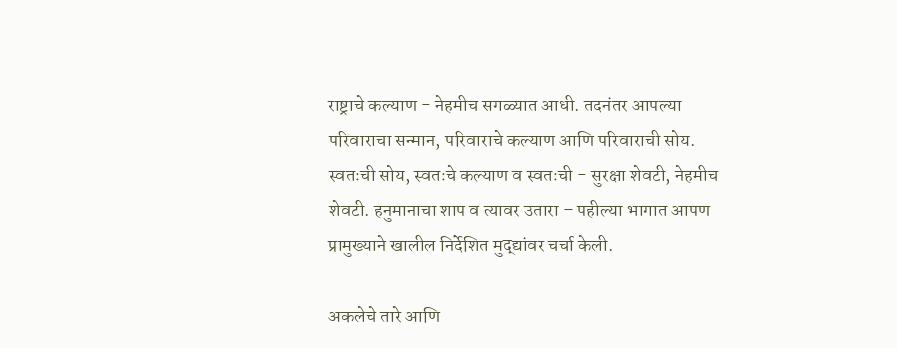राष्ट्राचे कल्याण - नेहमीच सगळ्यात आधी. तदनंतर आपल्या परिवाराचा सन्मान, परिवाराचे कल्याण आणि परिवाराची सोय. स्वतःची सोय, स्वतःचे कल्याण व स्वतःची - सुरक्षा शेवटी, नेहमीच शेवटी. हनुमानाचा शाप व त्यावर उतारा – पहील्या भागात आपण प्रामुख्याने खालील निर्देशित मुद्द्यांवर चर्चा केली.

अकलेचे तारे आणि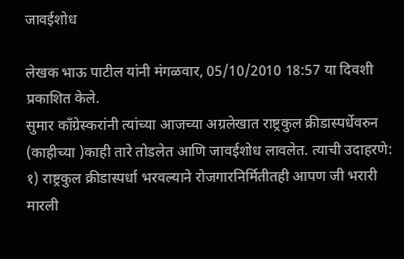जावईशोध

लेखक भाऊ पाटील यांनी मंगळवार, 05/10/2010 18:57 या दिवशी प्रकाशित केले.
सुमार काँग्रेस्करांनी त्यांच्या आजच्या अग्रलेखात राष्ट्रकुल क्रीडास्पर्धेवरुन (काहीच्या )काही तारे तोडलेत आणि जावईशोध लावलेत. त्याची उदाहरणे: १) राष्ट्रकुल क्रीडास्पर्धा भरवल्याने रोजगारनिर्मितीतही आपण जी भरारी मारली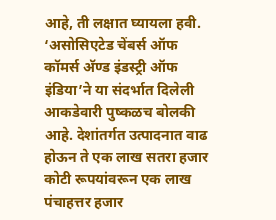आहे, ती लक्षात घ्यायला हवी. ‘असोसिएटेड चेंबर्स ऑफ कॉमर्स अ‍ॅण्ड इंडस्ट्री ऑफ इंडिया’ने या संदर्भात दिलेली आकडेवारी पुष्कळच बोलकी आहे. देशांतर्गत उत्पादनात वाढ होऊन ते एक लाख सतरा हजार कोटी रूपयांवरून एक लाख पंचाहत्तर हजार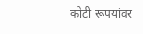कोटी रूपयांवर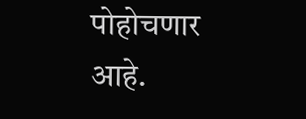पोहोचणार आहे.